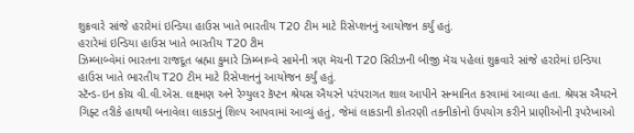શુક્રવારે સાંજે હરારેમાં ઇન્ડિયા હાઉસ ખાતે ભારતીય T20 ટીમ માટે રિસેપ્શનનું આયોજન કર્યું હતું.
હરારેમાં ઇન્ડિયા હાઉસ ખાતે ભારતીય T20 ટીમ
ઝિમ્બાબ્વેમાં ભારતના રાજદૂત બ્રહ્મા કુમારે ઝિમ્બાબ્વે સામેની ત્રણ મૅચની T20 સિરીઝની બીજી મૅચ પહેલાં શુક્રવારે સાંજે હરારેમાં ઇન્ડિયા હાઉસ ખાતે ભારતીય T20 ટીમ માટે રિસેપ્શનનું આયોજન કર્યું હતું.
સ્ટૅન્ડ-ઇન કોચ વી.વી.એસ. લક્ષ્મણ અને રેગ્યુલર કૅપ્ટન શ્રેયસ ઐયરને પરંપરાગત શાલ આપીને સન્માનિત કરવામાં આવ્યા હતા. શ્રેયસ ઐયરને ગિફ્ટ તરીકે હાથથી બનાવેલા લાકડાનું શિલ્પ આપવામાં આવ્યું હતું, જેમાં લાકડાની કોતરણી તકનીકોનો ઉપયોગ કરીને પ્રાણીઓની રૂપરેખાઓ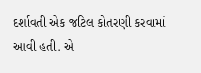દર્શાવતી એક જટિલ કોતરણી કરવામાં આવી હતી. એ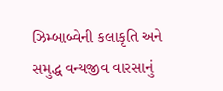ઝિમ્બાબ્વેની કલાકૃતિ અને સમુદ્ધ વન્યજીવ વારસાનું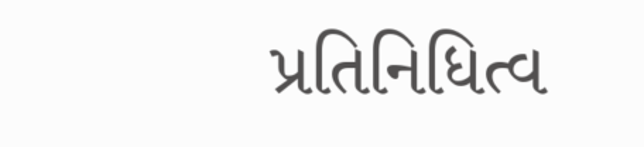પ્રતિનિધિત્વ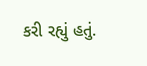કરી રહ્યું હતું.